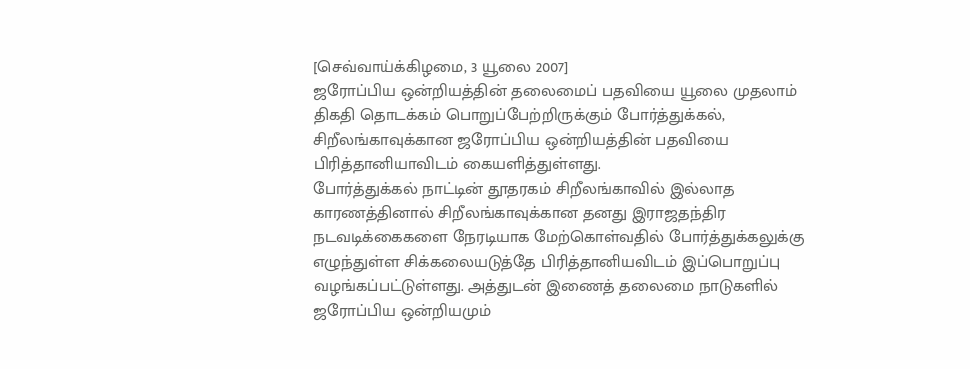[செவ்வாய்க்கிழமை, 3 யூலை 2007]
ஜரோப்பிய ஒன்றியத்தின் தலைமைப் பதவியை யூலை முதலாம் திகதி தொடக்கம் பொறுப்பேற்றிருக்கும் போர்த்துக்கல், சிறீலங்காவுக்கான ஜரோப்பிய ஒன்றியத்தின் பதவியை பிரித்தானியாவிடம் கையளித்துள்ளது.
போர்த்துக்கல் நாட்டின் தூதரகம் சிறீலங்காவில் இல்லாத காரணத்தினால் சிறீலங்காவுக்கான தனது இராஜதந்திர நடவடிக்கைகளை நேரடியாக மேற்கொள்வதில் போர்த்துக்கலுக்கு எழுந்துள்ள சிக்கலையடுத்தே பிரித்தானியவிடம் இப்பொறுப்பு வழங்கப்பட்டுள்ளது. அத்துடன் இணைத் தலைமை நாடுகளில் ஜரோப்பிய ஒன்றியமும்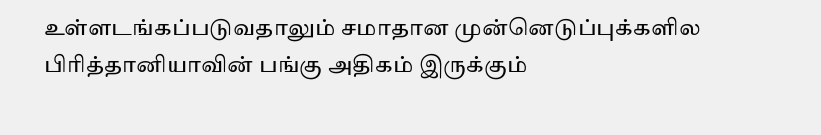உள்ளடங்கப்படுவதாலும் சமாதான முன்னெடுப்புக்களில பிரித்தானியாவின் பங்கு அதிகம் இருக்கும்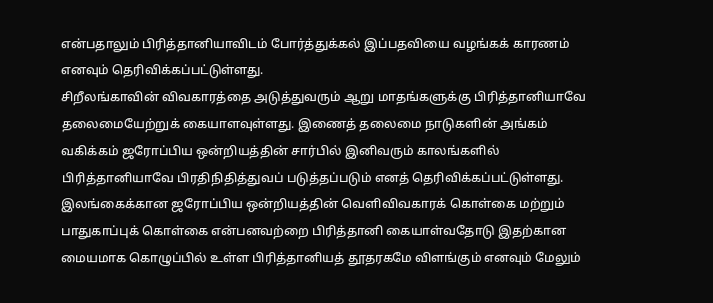என்பதாலும் பிரித்தானியாவிடம் போர்த்துக்கல் இப்பதவியை வழங்கக் காரணம் எனவும் தெரிவிக்கப்பட்டுள்ளது.
சிறீலங்காவின் விவகாரத்தை அடுத்துவரும் ஆறு மாதங்களுக்கு பிரித்தானியாவே தலைமையேற்றுக் கையாளவுள்ளது. இணைத் தலைமை நாடுகளின் அங்கம் வகிக்கம் ஜரோப்பிய ஒன்றியத்தின் சார்பில் இனிவரும் காலங்களில் பிரித்தானியாவே பிரதிநிதித்துவப் படுத்தப்படும் எனத் தெரிவிக்கப்பட்டுள்ளது.
இலங்கைக்கான ஜரோப்பிய ஒன்றியத்தின் வெளிவிவகாரக் கொள்கை மற்றும் பாதுகாப்புக் கொள்கை என்பனவற்றை பிரித்தானி கையாள்வதோடு இதற்கான மையமாக கொழுப்பில் உள்ள பிரித்தானியத் தூதரகமே விளங்கும் எனவும் மேலும்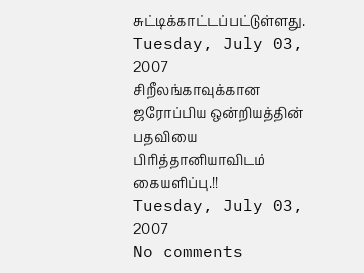சுட்டிக்காட்டப்பட்டுள்ளது.
Tuesday, July 03, 2007
சிறீலங்காவுக்கான ஜரோப்பிய ஒன்றியத்தின் பதவியை பிரித்தானியாவிடம் கையளிப்பு.!!
Tuesday, July 03, 2007
No comments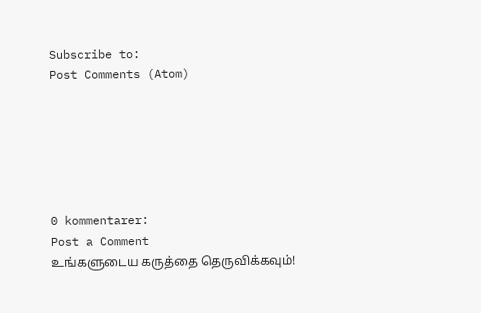Subscribe to:
Post Comments (Atom)






0 kommentarer:
Post a Comment
உங்களுடைய கருத்தை தெருவிக்கவும்!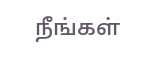நீங்கள்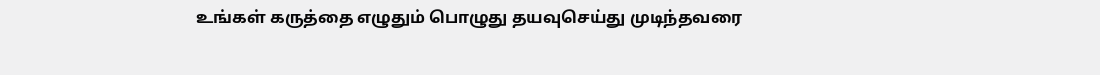உங்கள் கருத்தை எழுதும் பொழுது தயவுசெய்து முடிந்தவரை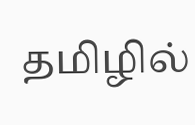தமிழில்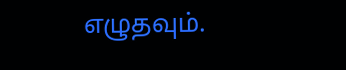எழுதவும்.